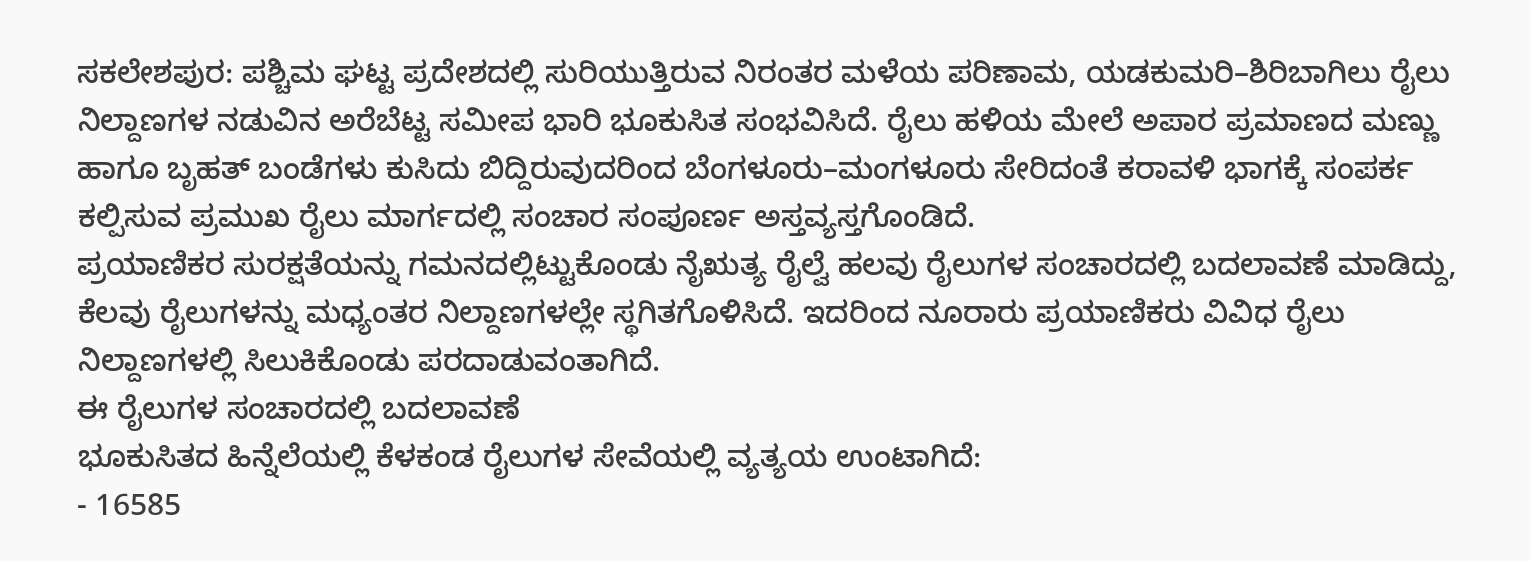ಸಕಲೇಶಪುರ: ಪಶ್ಚಿಮ ಘಟ್ಟ ಪ್ರದೇಶದಲ್ಲಿ ಸುರಿಯುತ್ತಿರುವ ನಿರಂತರ ಮಳೆಯ ಪರಿಣಾಮ, ಯಡಕುಮರಿ–ಶಿರಿಬಾಗಿಲು ರೈಲು ನಿಲ್ದಾಣಗಳ ನಡುವಿನ ಅರೆಬೆಟ್ಟ ಸಮೀಪ ಭಾರಿ ಭೂಕುಸಿತ ಸಂಭವಿಸಿದೆ. ರೈಲು ಹಳಿಯ ಮೇಲೆ ಅಪಾರ ಪ್ರಮಾಣದ ಮಣ್ಣು ಹಾಗೂ ಬೃಹತ್ ಬಂಡೆಗಳು ಕುಸಿದು ಬಿದ್ದಿರುವುದರಿಂದ ಬೆಂಗಳೂರು–ಮಂಗಳೂರು ಸೇರಿದಂತೆ ಕರಾವಳಿ ಭಾಗಕ್ಕೆ ಸಂಪರ್ಕ ಕಲ್ಪಿಸುವ ಪ್ರಮುಖ ರೈಲು ಮಾರ್ಗದಲ್ಲಿ ಸಂಚಾರ ಸಂಪೂರ್ಣ ಅಸ್ತವ್ಯಸ್ತಗೊಂಡಿದೆ.
ಪ್ರಯಾಣಿಕರ ಸುರಕ್ಷತೆಯನ್ನು ಗಮನದಲ್ಲಿಟ್ಟುಕೊಂಡು ನೈಋತ್ಯ ರೈಲ್ವೆ ಹಲವು ರೈಲುಗಳ ಸಂಚಾರದಲ್ಲಿ ಬದಲಾವಣೆ ಮಾಡಿದ್ದು, ಕೆಲವು ರೈಲುಗಳನ್ನು ಮಧ್ಯಂತರ ನಿಲ್ದಾಣಗಳಲ್ಲೇ ಸ್ಥಗಿತಗೊಳಿಸಿದೆ. ಇದರಿಂದ ನೂರಾರು ಪ್ರಯಾಣಿಕರು ವಿವಿಧ ರೈಲು ನಿಲ್ದಾಣಗಳಲ್ಲಿ ಸಿಲುಕಿಕೊಂಡು ಪರದಾಡುವಂತಾಗಿದೆ.
ಈ ರೈಲುಗಳ ಸಂಚಾರದಲ್ಲಿ ಬದಲಾವಣೆ
ಭೂಕುಸಿತದ ಹಿನ್ನೆಲೆಯಲ್ಲಿ ಕೆಳಕಂಡ ರೈಲುಗಳ ಸೇವೆಯಲ್ಲಿ ವ್ಯತ್ಯಯ ಉಂಟಾಗಿದೆ:
- 16585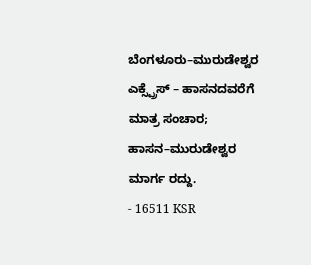ಬೆಂಗಳೂರು–ಮುರುಡೇಶ್ವರ ಎಕ್ಸ್ಪ್ರೆಸ್ – ಹಾಸನದವರೆಗೆ ಮಾತ್ರ ಸಂಚಾರ; ಹಾಸನ–ಮುರುಡೇಶ್ವರ ಮಾರ್ಗ ರದ್ದು.
- 16511 KSR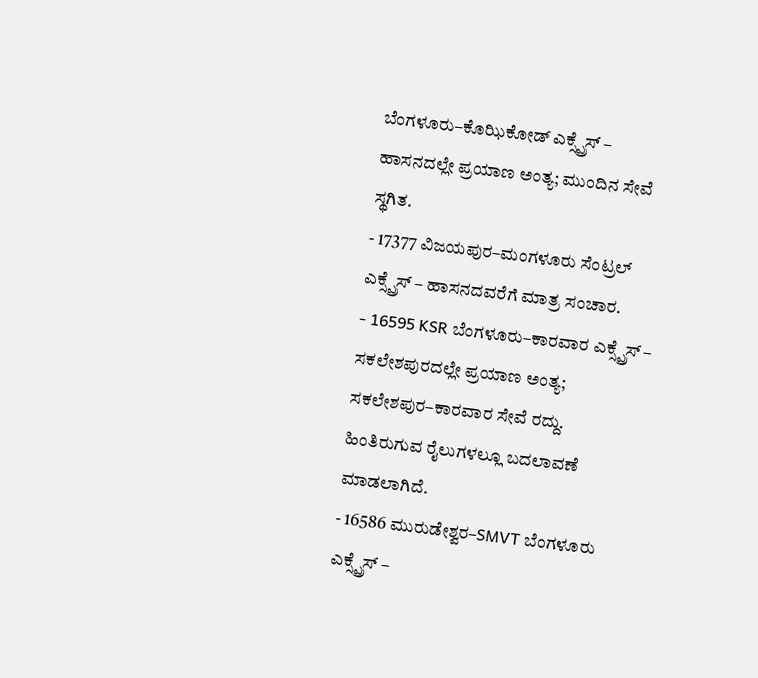ಬೆಂಗಳೂರು–ಕೊಝಿಕೋಡ್ ಎಕ್ಸ್ಪ್ರೆಸ್ – ಹಾಸನದಲ್ಲೇ ಪ್ರಯಾಣ ಅಂತ್ಯ; ಮುಂದಿನ ಸೇವೆ ಸ್ಥಗಿತ.
- 17377 ವಿಜಯಪುರ–ಮಂಗಳೂರು ಸೆಂಟ್ರಲ್ ಎಕ್ಸ್ಪ್ರೆಸ್ – ಹಾಸನದವರೆಗೆ ಮಾತ್ರ ಸಂಚಾರ.
- 16595 KSR ಬೆಂಗಳೂರು–ಕಾರವಾರ ಎಕ್ಸ್ಪ್ರೆಸ್ – ಸಕಲೇಶಪುರದಲ್ಲೇ ಪ್ರಯಾಣ ಅಂತ್ಯ; ಸಕಲೇಶಪುರ–ಕಾರವಾರ ಸೇವೆ ರದ್ದು.
ಹಿಂತಿರುಗುವ ರೈಲುಗಳಲ್ಲೂ ಬದಲಾವಣೆ ಮಾಡಲಾಗಿದೆ.
- 16586 ಮುರುಡೇಶ್ವರ–SMVT ಬೆಂಗಳೂರು ಎಕ್ಸ್ಪ್ರೆಸ್ –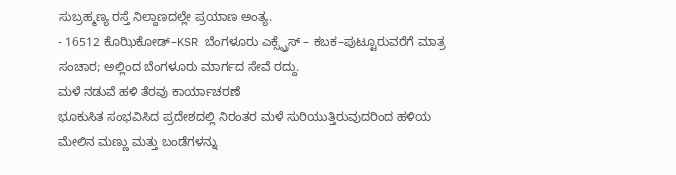ಸುಬ್ರಹ್ಮಣ್ಯ ರಸ್ತೆ ನಿಲ್ದಾಣದಲ್ಲೇ ಪ್ರಯಾಣ ಅಂತ್ಯ.
- 16512 ಕೊಝಿಕೋಡ್–KSR ಬೆಂಗಳೂರು ಎಕ್ಸ್ಪ್ರೆಸ್ – ಕಬಕ–ಪುಟ್ಟೂರುವರೆಗೆ ಮಾತ್ರ ಸಂಚಾರ; ಅಲ್ಲಿಂದ ಬೆಂಗಳೂರು ಮಾರ್ಗದ ಸೇವೆ ರದ್ದು.
ಮಳೆ ನಡುವೆ ಹಳಿ ತೆರವು ಕಾರ್ಯಾಚರಣೆ
ಭೂಕುಸಿತ ಸಂಭವಿಸಿದ ಪ್ರದೇಶದಲ್ಲಿ ನಿರಂತರ ಮಳೆ ಸುರಿಯುತ್ತಿರುವುದರಿಂದ ಹಳಿಯ ಮೇಲಿನ ಮಣ್ಣು ಮತ್ತು ಬಂಡೆಗಳನ್ನು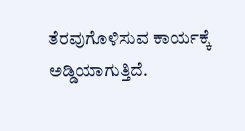ತೆರವುಗೊಳಿಸುವ ಕಾರ್ಯಕ್ಕೆ ಅಡ್ಡಿಯಾಗುತ್ತಿದೆ.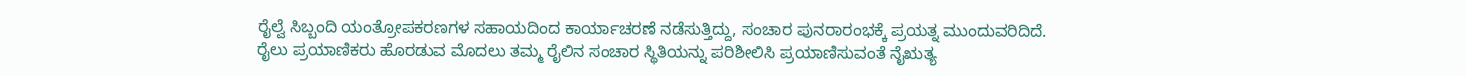ರೈಲ್ವೆ ಸಿಬ್ಬಂದಿ ಯಂತ್ರೋಪಕರಣಗಳ ಸಹಾಯದಿಂದ ಕಾರ್ಯಾಚರಣೆ ನಡೆಸುತ್ತಿದ್ದು, ಸಂಚಾರ ಪುನರಾರಂಭಕ್ಕೆ ಪ್ರಯತ್ನ ಮುಂದುವರಿದಿದೆ.
ರೈಲು ಪ್ರಯಾಣಿಕರು ಹೊರಡುವ ಮೊದಲು ತಮ್ಮ ರೈಲಿನ ಸಂಚಾರ ಸ್ಥಿತಿಯನ್ನು ಪರಿಶೀಲಿಸಿ ಪ್ರಯಾಣಿಸುವಂತೆ ನೈಋತ್ಯ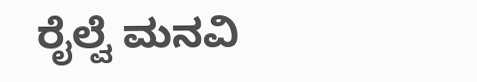ರೈಲ್ವೆ ಮನವಿ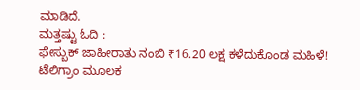ಮಾಡಿದೆ.
ಮತ್ತಷ್ಟು ಓದಿ :
ಫೇಸ್ಬುಕ್ ಜಾಹೀರಾತು ನಂಬಿ ₹16.20 ಲಕ್ಷ ಕಳೆದುಕೊಂಡ ಮಹಿಳೆ! ಟೆಲಿಗ್ರಾಂ ಮೂಲಕ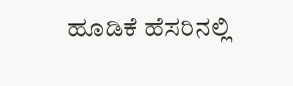ಹೂಡಿಕೆ ಹೆಸರಿನಲ್ಲಿ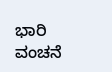ಭಾರಿ ವಂಚನೆ